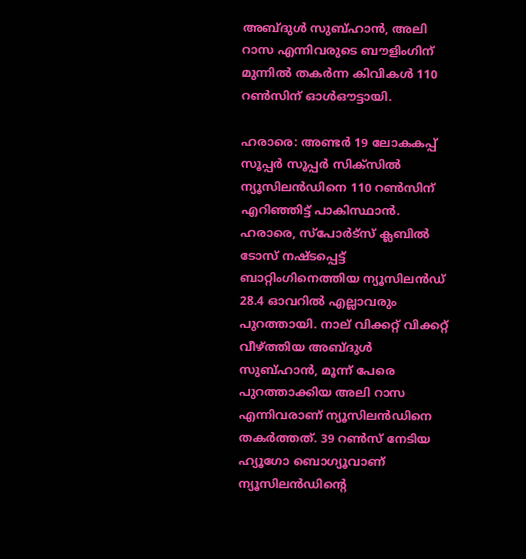അബ്ദുള്‍ സുബ്ഹാന്‍, അലി റാസ എന്നിവരുടെ ബൗളിംഗിന് മുന്നില്‍ തകര്‍ന്ന കിവികള്‍ 110 റണ്‍സിന് ഓള്‍ഔട്ടായി.

ഹരാരെ: അണ്ടര്‍ 19 ലോകകപ്പ് സൂപ്പര്‍ സൂപ്പര്‍ സിക്‌സില്‍ ന്യൂസിലന്‍ഡിനെ 110 റണ്‍സിന് എറിഞ്ഞിട്ട് പാകിസ്ഥാന്‍. ഹരാരെ, സ്‌പോര്‍ട്‌സ് ക്ലബില്‍ ടോസ് നഷ്ടപ്പെട്ട് ബാറ്റിംഗിനെത്തിയ ന്യൂസിലന്‍ഡ് 28.4 ഓവറില്‍ എല്ലാവരും പുറത്തായി. നാല് വിക്കറ്റ് വിക്കറ്റ് വീഴ്ത്തിയ അബ്ദുള്‍ സുബ്ഹാന്‍, മൂന്ന് പേരെ പുറത്താക്കിയ അലി റാസ എന്നിവരാണ് ന്യൂസിലന്‍ഡിനെ തകര്‍ത്തത്. 39 റണ്‍സ് നേടിയ ഹ്യൂഗോ ബൊഗ്യൂവാണ് ന്യൂസിലന്‍ഡിന്റെ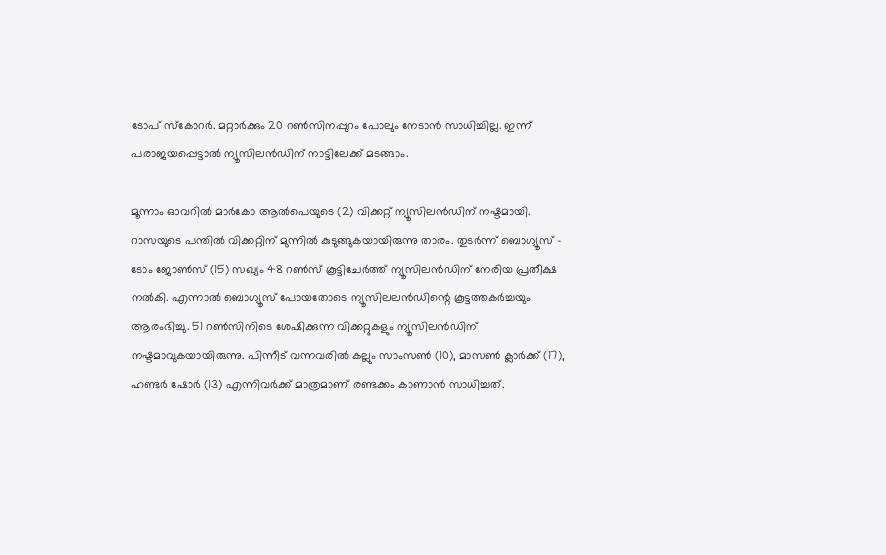ടോപ് സ്‌കോറര്‍. മറ്റാര്‍ക്കും 20 റണ്‍സിനപ്പുറം പോലും നേടാന്‍ സാധിച്ചില്ല. ഇന്ന് പരാജയപ്പെട്ടാല്‍ ന്യൂസിലന്‍ഡിന് നാട്ടിലേക്ക് മടങ്ങാം.

മൂന്നാം ഓവറില്‍ മാര്‍കോ ആല്‍പെയുടെ (2) വിക്കറ്റ് ന്യൂസിലന്‍ഡിന് നഷ്ടമായി. റാസയുടെ പന്തില്‍ വിക്കറ്റിന് മുന്നില്‍ കുടുങ്ങുകയായിരുന്നു താരം. തുടര്‍ന്ന് ബൊഗ്യൂസ് - ടോം ജോണ്‍സ് (15) സഖ്യം 48 റണ്‍സ് കൂട്ടിചേര്‍ത്ത് ന്യൂസിലന്‍ഡിന് നേരിയ പ്രതീക്ഷ നല്‍കി. എന്നാല്‍ ബൊഗ്യൂസ് പോയതോടെ ന്യൂസിലലന്‍ഡിന്റെ കൂട്ടത്തകര്‍ച്ചയും ആരംഭിച്ചു. 51 റണ്‍സിനിടെ ശേഷിക്കുന്ന വിക്കറ്റുകളും ന്യൂസിലന്‍ഡിന് നഷ്ടമാവുകയായിരുന്നു. പിന്നീട് വന്നവരില്‍ കല്ലും സാംസണ്‍ (10), മാസണ്‍ ക്ലാര്‍ക്ക് (17), ഹണ്ടര്‍ ഷോര്‍ (13) എന്നിവര്‍ക്ക് മാത്രമാണ് രണ്ടക്കം കാണാന്‍ സാധിച്ചത്.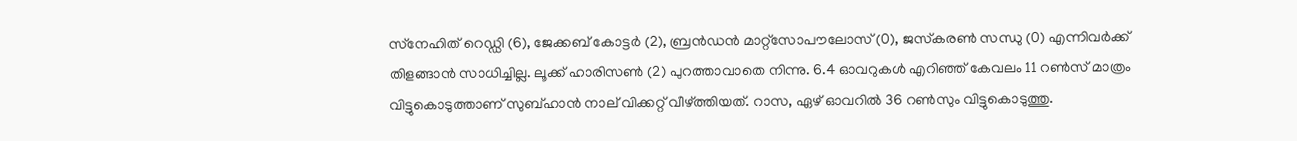സ്‌നേഹിത് റെഡ്ഡി (6), ജേക്കബ് കോട്ടര്‍ (2), ബ്രന്‍ഡന്‍ മാറ്റ്‌സോപൗലോസ് (0), ജസ്‌കരണ്‍ സന്ധു (0) എന്നിവര്‍ക്ക് തിളങ്ങാന്‍ സാധിച്ചില്ല. ലൂക്ക് ഹാരിസണ്‍ (2) പുറത്താവാതെ നിന്നു. 6.4 ഓവറുകള്‍ എറിഞ്ഞ് കേവലം 11 റണ്‍സ് മാത്രം വിട്ടുകൊടുത്താണ് സുബ്ഹാന്‍ നാല് വിക്കറ്റ് വീഴ്ത്തിയത്. റാസ, ഏഴ് ഓവറില്‍ 36 റണ്‍സും വിട്ടുകൊടുത്തു.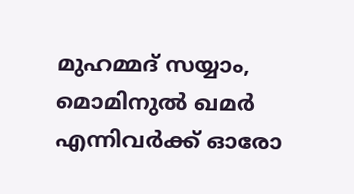മുഹമ്മദ് സയ്യാം, മൊമിനുല്‍ ഖമര്‍ എന്നിവര്‍ക്ക് ഓരോ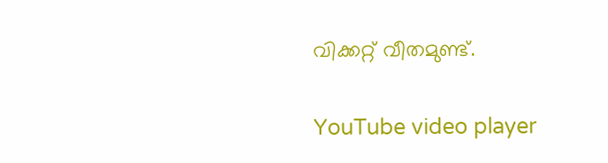വിക്കറ്റ് വീതമുണ്ട്.

YouTube video player